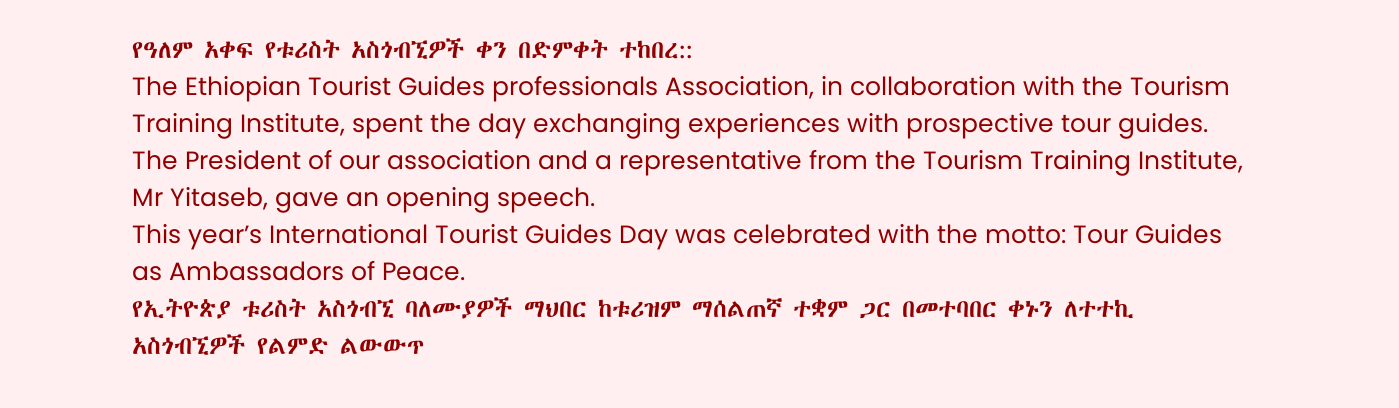የዓለም አቀፍ የቱሪስት አስጎብኚዎች ቀን በድምቀት ተከበረ::
The Ethiopian Tourist Guides professionals Association, in collaboration with the Tourism Training Institute, spent the day exchanging experiences with prospective tour guides.
The President of our association and a representative from the Tourism Training Institute, Mr Yitaseb, gave an opening speech.
This year’s International Tourist Guides Day was celebrated with the motto: Tour Guides as Ambassadors of Peace.
የኢትዮጵያ ቱሪስት አስጎብኚ ባለሙያዎች ማህበር ከቱሪዝም ማሰልጠኛ ተቋም ጋር በመተባበር ቀኑን ለተተኪ አስጎብኚዎች የልምድ ልውውጥ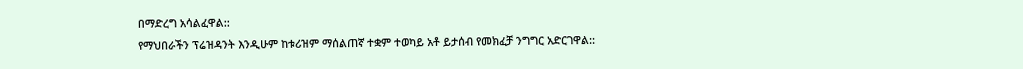በማድረግ አሳልፈዋል::
የማህበራችን ፕሬዝዳንት እንዲሁም ከቱሪዝም ማሰልጠኛ ተቋም ተወካይ አቶ ይታሰብ የመክፈቻ ንግግር አድርገዋል::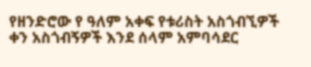የዘንድሮው የ ዓለም አቀፍ የቱሪስት አስጎብኚዎች ቀን አስጎብኝዎች እንደ ሰላም አምባሳደር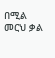በሚል መርህ ቃል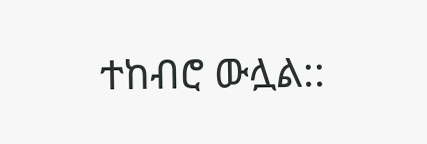ተከብሮ ውሏል::